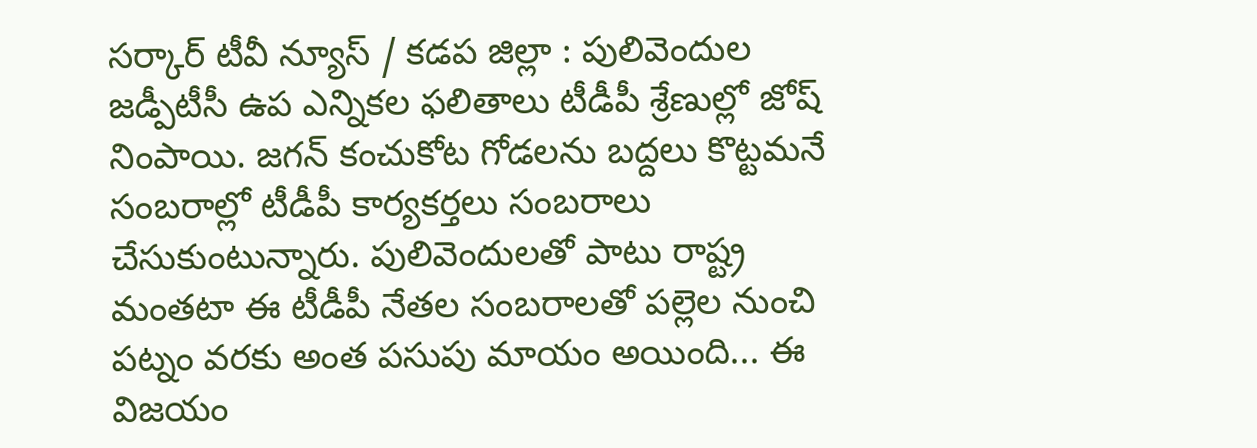సర్కార్ టీవీ న్యూస్ / కడప జిల్లా : పులివెందుల జడ్పీటీసీ ఉప ఎన్నికల ఫలితాలు టీడీపీ శ్రేణుల్లో జోష్ నింపాయి. జగన్ కంచుకోట గోడలను బద్దలు కొట్టమనే సంబరాల్లో టీడీపీ కార్యకర్తలు సంబరాలు చేసుకుంటున్నారు. పులివెందులతో పాటు రాష్ట్ర మంతటా ఈ టీడీపీ నేతల సంబరాలతో పల్లెల నుంచి పట్నం వరకు అంత పసుపు మాయం అయింది... ఈ విజయం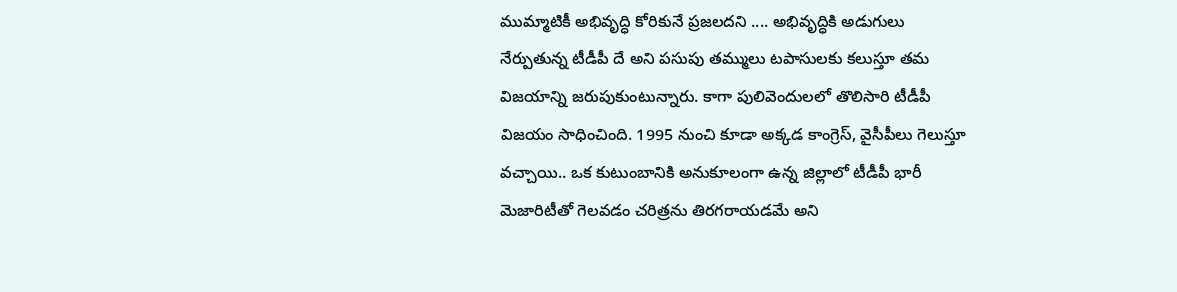ముమ్మాటికీ అభివృద్ధి కోరికునే ప్రజలదని .... అభివృద్ధికి అడుగులు నేర్పుతున్న టీడీపీ దే అని పసుపు తమ్ములు టపాసులకు కలుస్తూ తమ విజయాన్ని జరుపుకుంటున్నారు. కాగా పులివెందులలో తొలిసారి టీడీపీ విజయం సాధించింది. 1995 నుంచి కూడా అక్కడ కాంగ్రెస్, వైసీపీలు గెలుస్తూ వచ్చాయి.. ఒక కుటుంబానికి అనుకూలంగా ఉన్న జిల్లాలో టీడీపీ భారీ మెజారిటీతో గెలవడం చరిత్రను తిరగరాయడమే అని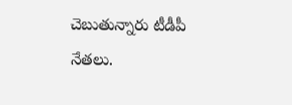చెబుతున్నారు టీడీపీ నేతలు.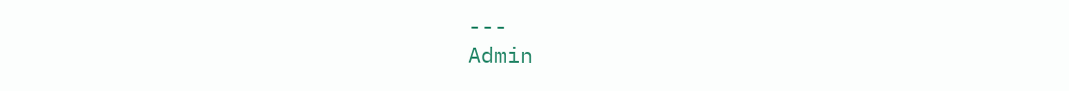---
Admin